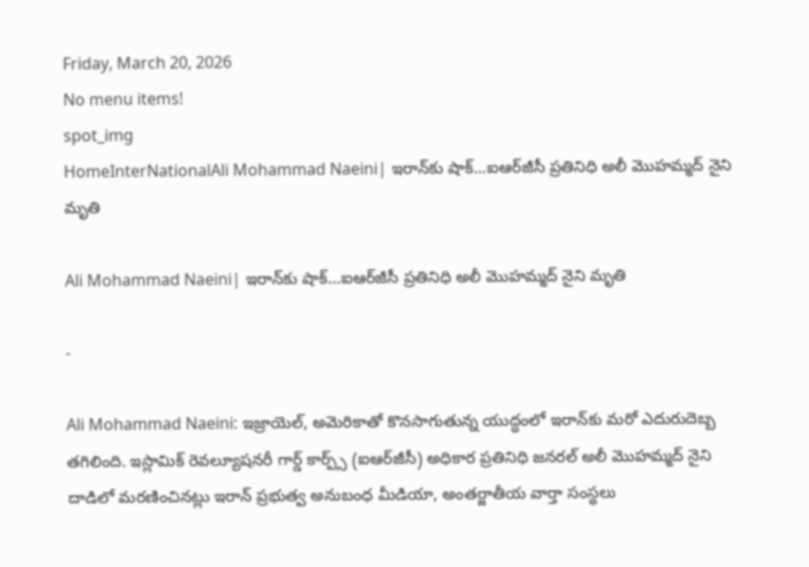Friday, March 20, 2026
No menu items!
spot_img
HomeInterNationalAli Mohammad Naeini| ఇరాన్‌కు షాక్...ఐఆర్‌జీసీ ప్రతినిధి అలీ మొహమ్మద్ నైని మృతి

Ali Mohammad Naeini| ఇరాన్‌కు షాక్…ఐఆర్‌జీసీ ప్రతినిధి అలీ మొహమ్మద్ నైని మృతి

-

Ali Mohammad Naeini: ఇజ్రాయెల్, అమెరికాతో కొనసాగుతున్న యుద్ధంలో ఇరాన్‌కు మరో ఎదురుదెబ్బ తగిలింది. ఇస్లామిక్ రెవల్యూషనరీ గార్డ్ కార్ప్స్‌ (ఐఆర్‌జీసీ) అధికార ప్రతినిధి జనరల్ అలీ మొహమ్మద్ నైని దాడిలో మరణించినట్లు ఇరాన్ ప్రభుత్వ అనుబంధ మీడియా, అంతర్జాతీయ వార్తా సంస్థలు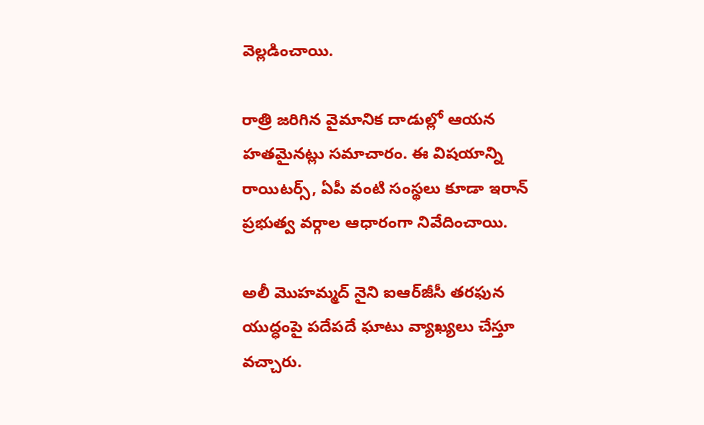వెల్లడించాయి.

రాత్రి జరిగిన వైమానిక దాడుల్లో ఆయన హతమైనట్లు సమాచారం. ఈ విషయాన్ని రాయిటర్స్, ఏపీ వంటి సంస్థలు కూడా ఇరాన్ ప్రభుత్వ వర్గాల ఆధారంగా నివేదించాయి.

అలీ మొహమ్మద్ నైని ఐఆర్‌జీసీ తరఫున యుద్ధంపై పదేపదే ఘాటు వ్యాఖ్యలు చేస్తూ వచ్చారు.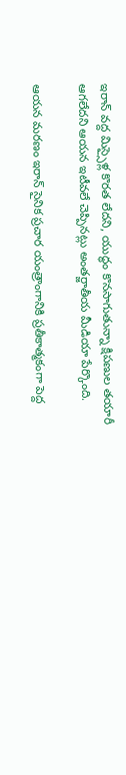ఇరాన్ వద్ద మిస్సైళ్ల కొరత లేదని, యుద్ధం కొనసాగుతున్నా క్షిపణుల తయారీ ఆగలేదని ఆయన ఇటీవలే చెప్పినట్లు అంతర్జాతీయ మీడియా పేర్కొంది.

ఆయన మరణం ఇరాన్ సైనిక ప్రచార యంత్రాంగానికి ప్రతీకాత్మకంగా పెద్ద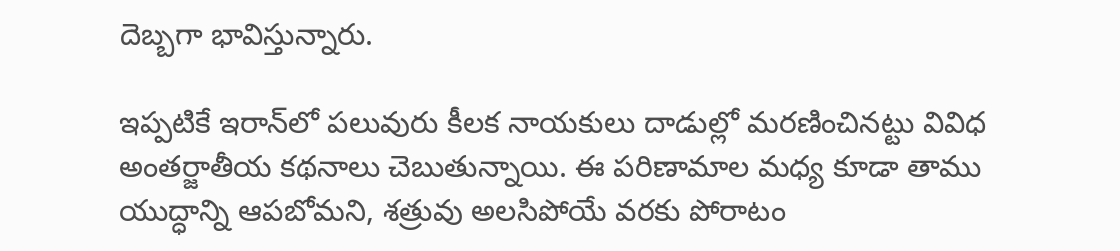దెబ్బగా భావిస్తున్నారు.

ఇప్పటికే ఇరాన్‌లో పలువురు కీలక నాయకులు దాడుల్లో మరణించినట్టు వివిధ అంతర్జాతీయ కథనాలు చెబుతున్నాయి. ఈ పరిణామాల మధ్య కూడా తాము యుద్ధాన్ని ఆపబోమని, శత్రువు అలసిపోయే వరకు పోరాటం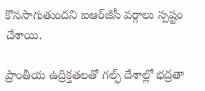కొనసాగుతుందని ఐఆర్‌జీసీ వర్గాలు స్పష్టం చేశాయి.

ప్రాంతీయ ఉద్రిక్తతలతో గల్ఫ్ దేశాల్లో భద్రతా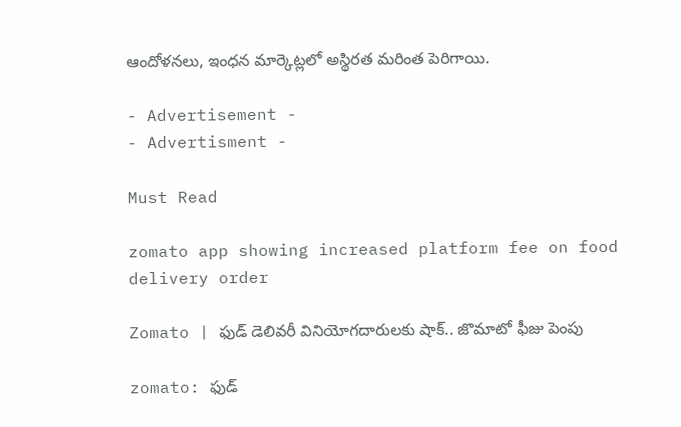ఆందోళనలు, ఇంధన మార్కెట్లలో అస్థిరత మరింత పెరిగాయి.

- Advertisement -
- Advertisment -

Must Read

zomato app showing increased platform fee on food delivery order

Zomato | ఫుడ్ డెలివరీ వినియోగదారులకు షాక్.. జొమాటో ఫీజు పెంపు

zomato: ఫుడ్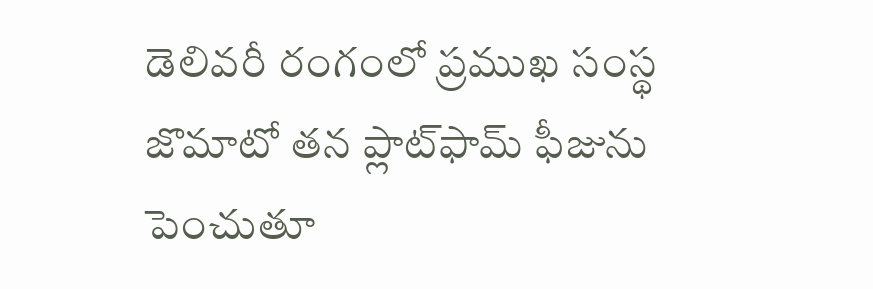డెలివరీ రంగంలో ప్రముఖ సంస్థ జొమాటో తన ప్లాట్‌ఫామ్ ఫీజును పెంచుతూ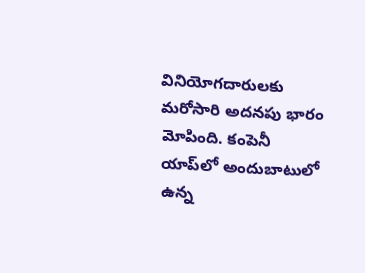వినియోగదారులకు మరోసారి అదనపు భారం మోపింది. కంపెనీ యాప్‌లో అందుబాటులో ఉన్న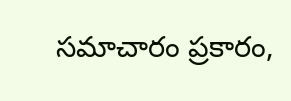సమాచారం ప్రకారం,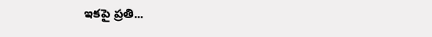ఇకపై ప్రతి...